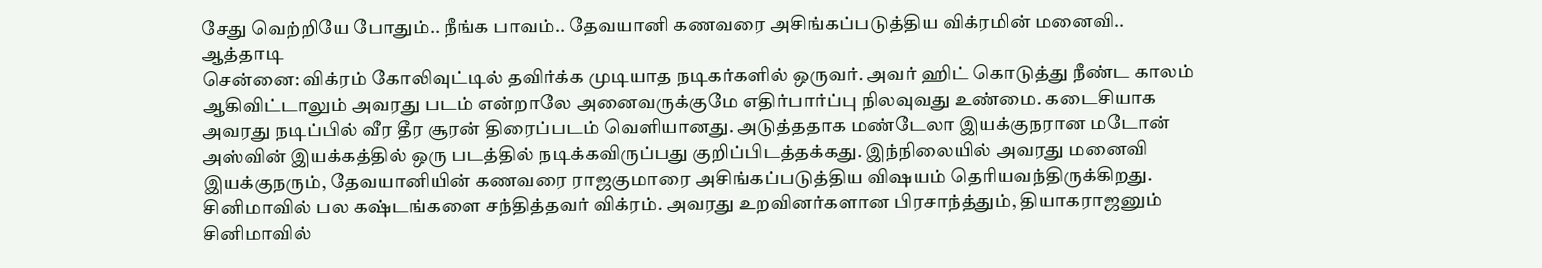சேது வெற்றியே போதும்.. நீங்க பாவம்.. தேவயானி கணவரை அசிங்கப்படுத்திய விக்ரமின் மனைவி.. ஆத்தாடி
சென்னை: விக்ரம் கோலிவுட்டில் தவிர்க்க முடியாத நடிகர்களில் ஒருவர். அவர் ஹிட் கொடுத்து நீண்ட காலம் ஆகிவிட்டாலும் அவரது படம் என்றாலே அனைவருக்குமே எதிர்பார்ப்பு நிலவுவது உண்மை. கடைசியாக அவரது நடிப்பில் வீர தீர சூரன் திரைப்படம் வெளியானது. அடுத்ததாக மண்டேலா இயக்குநரான மடோன் அஸ்வின் இயக்கத்தில் ஒரு படத்தில் நடிக்கவிருப்பது குறிப்பிடத்தக்கது. இந்நிலையில் அவரது மனைவி இயக்குநரும், தேவயானியின் கணவரை ராஜகுமாரை அசிங்கப்படுத்திய விஷயம் தெரியவந்திருக்கிறது.
சினிமாவில் பல கஷ்டங்களை சந்தித்தவர் விக்ரம். அவரது உறவினர்களான பிரசாந்த்தும், தியாகராஜனும் சினிமாவில்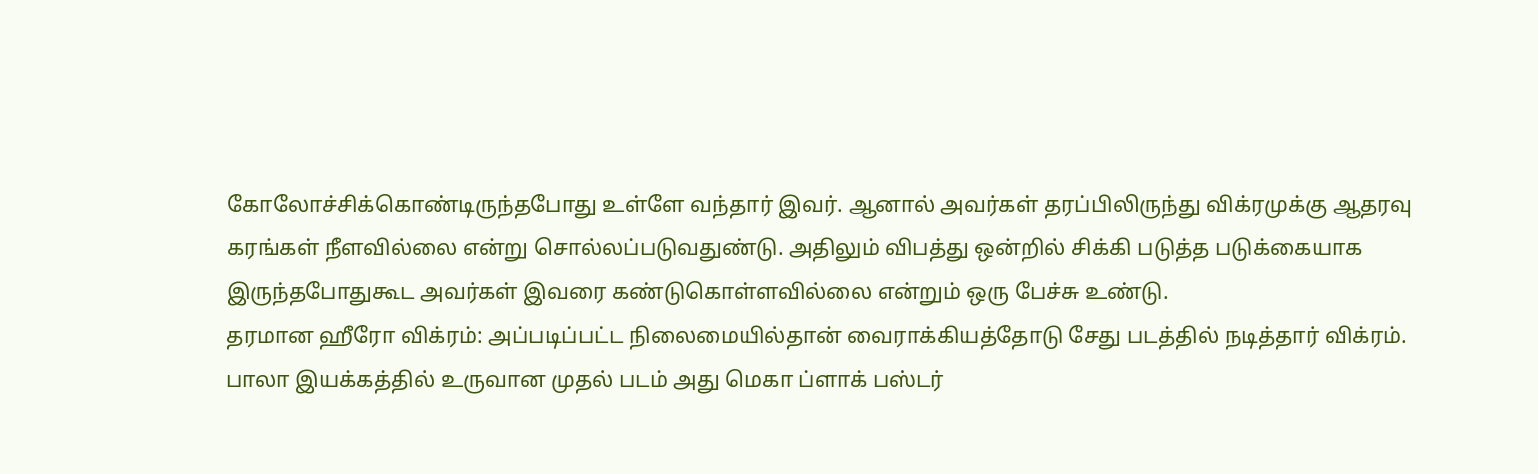கோலோச்சிக்கொண்டிருந்தபோது உள்ளே வந்தார் இவர். ஆனால் அவர்கள் தரப்பிலிருந்து விக்ரமுக்கு ஆதரவு கரங்கள் நீளவில்லை என்று சொல்லப்படுவதுண்டு. அதிலும் விபத்து ஒன்றில் சிக்கி படுத்த படுக்கையாக இருந்தபோதுகூட அவர்கள் இவரை கண்டுகொள்ளவில்லை என்றும் ஒரு பேச்சு உண்டு.
தரமான ஹீரோ விக்ரம்: அப்படிப்பட்ட நிலைமையில்தான் வைராக்கியத்தோடு சேது படத்தில் நடித்தார் விக்ரம். பாலா இயக்கத்தில் உருவான முதல் படம் அது மெகா ப்ளாக் பஸ்டர்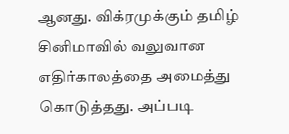ஆனது. விக்ரமுக்கும் தமிழ் சினிமாவில் வலுவான எதிர்காலத்தை அமைத்து கொடுத்தது. அப்படி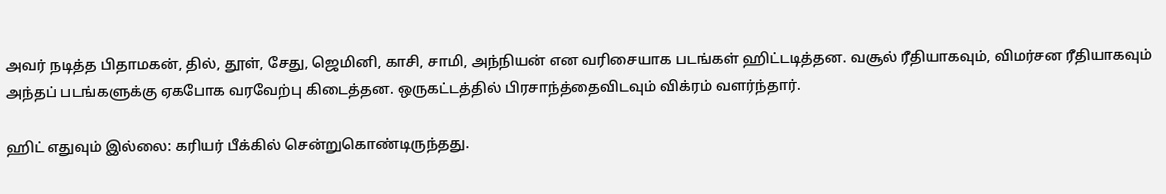அவர் நடித்த பிதாமகன், தில், தூள், சேது, ஜெமினி, காசி, சாமி, அந்நியன் என வரிசையாக படங்கள் ஹிட்டடித்தன. வசூல் ரீதியாகவும், விமர்சன ரீதியாகவும் அந்தப் படங்களுக்கு ஏகபோக வரவேற்பு கிடைத்தன. ஒருகட்டத்தில் பிரசாந்த்தைவிடவும் விக்ரம் வளர்ந்தார்.

ஹிட் எதுவும் இல்லை: கரியர் பீக்கில் சென்றுகொண்டிருந்தது.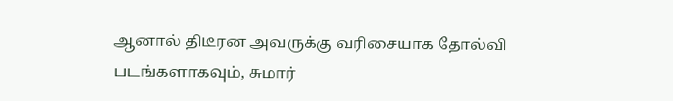ஆனால் திடீரன அவருக்கு வரிசையாக தோல்வி படங்களாகவும், சுமார்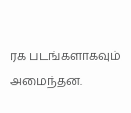ரக படங்களாகவும் அமைந்தன.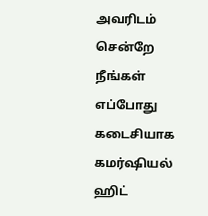அவரிடம் சென்றே நீங்கள் எப்போது கடைசியாக கமர்ஷியல் ஹிட்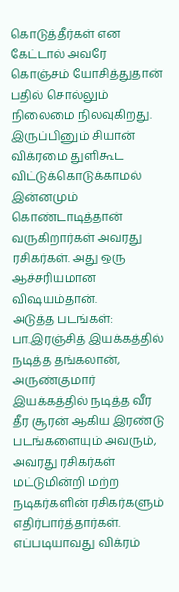கொடுத்தீர்கள் என கேட்டால் அவரே கொஞ்சம் யோசித்துதான் பதில் சொல்லும் நிலைமை நிலவுகிறது. இருப்பினும் சியான் விக்ரமை துளிகூட விட்டுக்கொடுக்காமல் இன்னமும் கொண்டாடித்தான் வருகிறார்கள் அவரது ரசிகர்கள். அது ஒரு ஆச்சரியமான விஷயம்தான்.
அடுத்த படங்கள்: பா.இரஞ்சித் இயக்கத்தில் நடித்த தங்கலான், அருண்குமார் இயக்கத்தில் நடித்த வீர தீர சூரன் ஆகிய இரண்டு படங்களையும் அவரும், அவரது ரசிகர்கள் மட்டுமின்றி மற்ற நடிகர்களின் ரசிகர்களும் எதிர்பார்த்தார்கள். எப்படியாவது விக்ரம்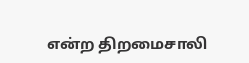என்ற திறமைசாலி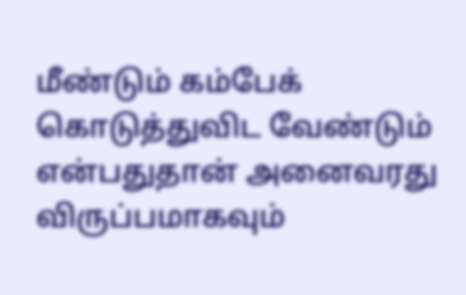மீண்டும் கம்பேக் கொடுத்துவிட வேண்டும் என்பதுதான் அனைவரது விருப்பமாகவும்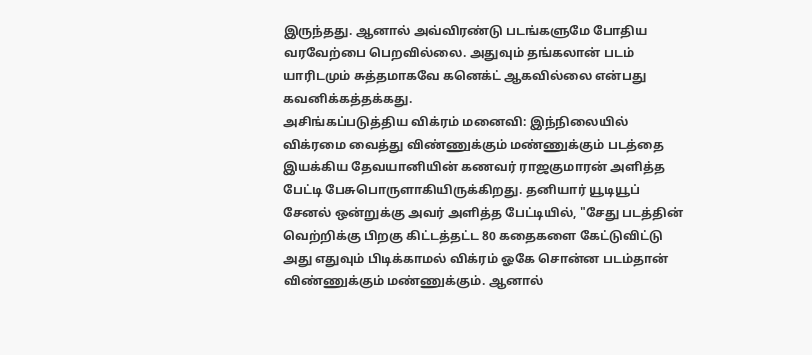இருந்தது. ஆனால் அவ்விரண்டு படங்களுமே போதிய வரவேற்பை பெறவில்லை. அதுவும் தங்கலான் படம் யாரிடமும் சுத்தமாகவே கனெக்ட் ஆகவில்லை என்பது கவனிக்கத்தக்கது.
அசிங்கப்படுத்திய விக்ரம் மனைவி: இந்நிலையில் விக்ரமை வைத்து விண்ணுக்கும் மண்ணுக்கும் படத்தை இயக்கிய தேவயானியின் கணவர் ராஜகுமாரன் அளித்த பேட்டி பேசுபொருளாகியிருக்கிறது. தனியார் யூடியூப் சேனல் ஒன்றுக்கு அவர் அளித்த பேட்டியில், "சேது படத்தின் வெற்றிக்கு பிறகு கிட்டத்தட்ட 80 கதைகளை கேட்டுவிட்டு அது எதுவும் பிடிக்காமல் விக்ரம் ஓகே சொன்ன படம்தான் விண்ணுக்கும் மண்ணுக்கும். ஆனால்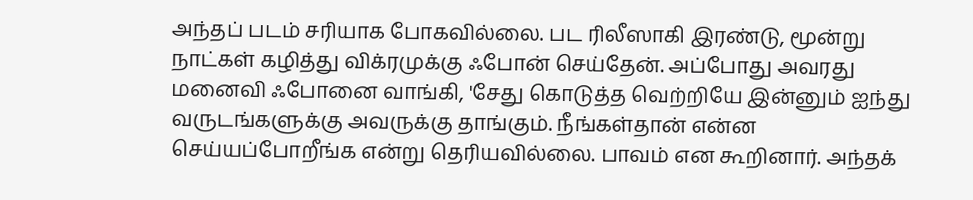அந்தப் படம் சரியாக போகவில்லை. பட ரிலீஸாகி இரண்டு, மூன்று நாட்கள் கழித்து விக்ரமுக்கு ஃபோன் செய்தேன். அப்போது அவரது மனைவி ஃபோனை வாங்கி, 'சேது கொடுத்த வெற்றியே இன்னும் ஐந்து வருடங்களுக்கு அவருக்கு தாங்கும். நீங்கள்தான் என்ன செய்யப்போறீங்க என்று தெரியவில்லை. பாவம் என கூறினார். அந்தக்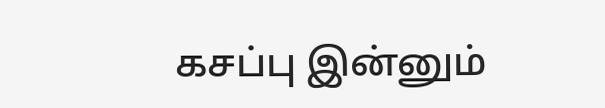கசப்பு இன்னும்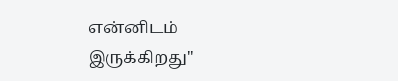என்னிடம் இருக்கிறது"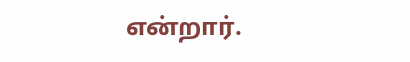என்றார்.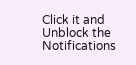Click it and Unblock the Notifications